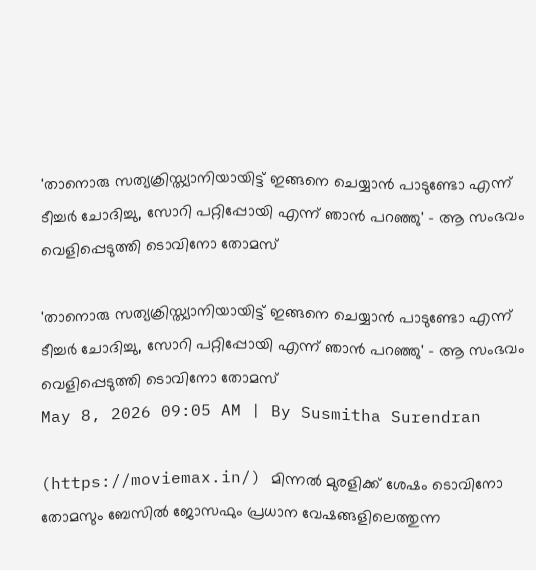'താനൊരു സത്യക്രിസ്ത്യാനിയായിട്ട് ഇങ്ങനെ ചെയ്യാന്‍ പാടുണ്ടോ എന്ന് ടീച്ചര്‍ ചോദിച്ചു, സോറി പറ്റിപ്പോയി എന്ന് ഞാന്‍ പറഞ്ഞു' - ആ സംഭവം വെളിപ്പെടുത്തി ടൊവിനോ തോമസ്

'താനൊരു സത്യക്രിസ്ത്യാനിയായിട്ട് ഇങ്ങനെ ചെയ്യാന്‍ പാടുണ്ടോ എന്ന് ടീച്ചര്‍ ചോദിച്ചു, സോറി പറ്റിപ്പോയി എന്ന് ഞാന്‍ പറഞ്ഞു' - ആ സംഭവം വെളിപ്പെടുത്തി ടൊവിനോ തോമസ്
May 8, 2026 09:05 AM | By Susmitha Surendran

(https://moviemax.in/) മിന്നൽ മുരളിക്ക് ശേഷം ടൊവിനോ തോമസും ബേസിൽ ജോസഫും പ്രധാന വേഷങ്ങളിലെത്തുന്ന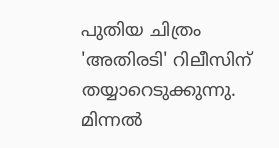പുതിയ ചിത്രം 'അതിരടി' റിലീസിന് തയ്യാറെടുക്കുന്നു. മിന്നൽ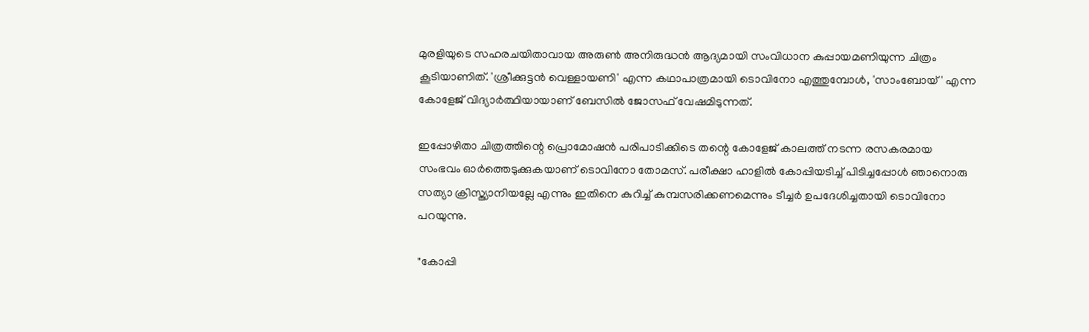മുരളിയുടെ സഹരചയിതാവായ അരുൺ അനിരുദ്ധൻ ആദ്യമായി സംവിധാന കുപ്പായമണിയുന്ന ചിത്രം കൂടിയാണിത്. 'ശ്രീക്കുട്ടൻ വെള്ളായണി' എന്ന കഥാപാത്രമായി ടൊവിനോ എത്തുമ്പോൾ, 'സാംബോയ്' എന്ന കോളേജ് വിദ്യാർത്ഥിയായാണ് ബേസിൽ ജോസഫ് വേഷമിടുന്നത്.

ഇപ്പോഴിതാ ചിത്രത്തിന്റെ പ്രൊമോഷൻ പരിപാടിക്കിടെ തന്റെ കോളേജ് കാലത്ത് നടന്ന രസകരമായ സംഭവം ഓർത്തെടുക്കുകയാണ് ടൊവിനോ തോമസ്. പരീക്ഷാ ഹാളിൽ കോപ്പിയടിച്ച് പിടിച്ചപ്പോൾ ഞാനൊരു സത്യാ ക്രിസ്ത്യാനിയല്ലേ എന്നും ഇതിനെ കുറിച്ച് കുമ്പസരിക്കണമെന്നും ടീച്ചർ ഉപദേശിച്ചതായി ടൊവിനോ പറയുന്നു.

"കോപ്പി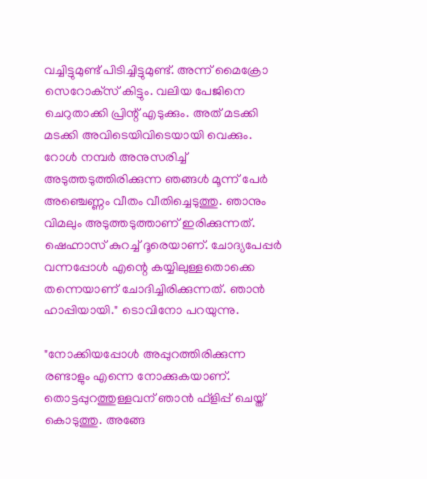വച്ചിട്ടുമുണ്ട് പിടിച്ചിട്ടുമുണ്ട്. അന്ന് മൈക്രോ സെറോക്‌സ് കിട്ടും. വലിയ പേജിനെ ചെറുതാക്കി പ്രിന്റ് എടുക്കും. അത് മടക്കി മടക്കി അവിടെയിവിടെയായി വെക്കും. റോള്‍ നമ്പര്‍ അനുസരിച്ച് അടുത്തടുത്തിരിക്കുന്ന ഞങ്ങള്‍ മൂന്ന് പേര്‍ അഞ്ചെണ്ണം വീതം വീതിച്ചെടുത്തു. ഞാനും വിമലും അടുത്തടുത്താണ് ഇരിക്കുന്നത്. ഷെഹ്നാസ് കുറച്ച് ദൂരെയാണ്. ചോദ്യപേപ്പര്‍ വന്നപ്പോള്‍ എന്റെ കയ്യിലുള്ളതൊക്കെ തന്നെയാണ് ചോദിച്ചിരിക്കുന്നത്. ഞാന്‍ ഹാപ്പിയായി." ടൊവിനോ പറയുന്നു.

"നോക്കിയപ്പോള്‍ അപ്പുറത്തിരിക്കുന്ന രണ്ടാളും എന്നെ നോക്കുകയാണ്. തൊട്ടപ്പുറത്തുള്ളവന് ഞാന്‍ ഫ്‌ളിപ്പ് ചെയ്ത് കൊടുത്തു. അങ്ങേ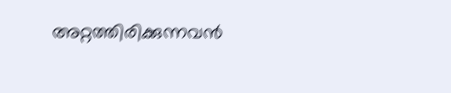അറ്റത്തിരിക്കുന്നവന്‍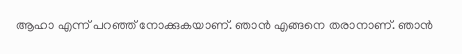ആഹാ എന്ന് പറഞ്ഞ് നോക്കുകയാണ്. ഞാന്‍ എങ്ങനെ തരാനാണ്. ഞാന്‍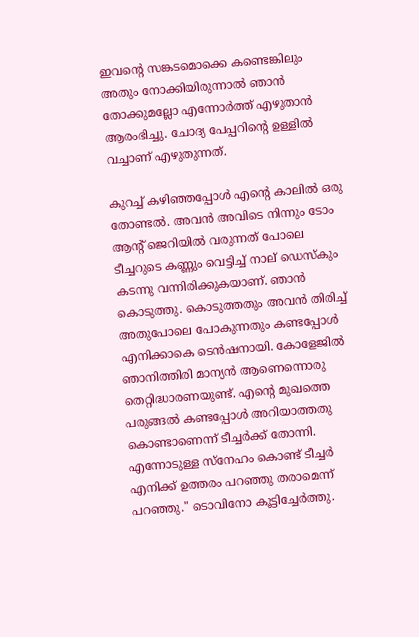ഇവന്റെ സങ്കടമൊക്കെ കണ്ടെങ്കിലും അതും നോക്കിയിരുന്നാല്‍ ഞാന്‍ തോക്കുമല്ലോ എന്നോര്‍ത്ത് എഴുതാന്‍ ആരംഭിച്ചു. ചോദ്യ പേപ്പറിന്റെ ഉള്ളില്‍ വച്ചാണ് എഴുതുന്നത്.

കുറച്ച് കഴിഞ്ഞപ്പോള്‍ എന്റെ കാലില്‍ ഒരു തോണ്ടല്‍. അവന്‍ അവിടെ നിന്നും ടോം ആന്റ് ജെറിയില്‍ വരുന്നത് പോലെ ടീച്ചറുടെ കണ്ണും വെട്ടിച്ച് നാല് ഡെസ്‌കും കടന്നു വന്നിരിക്കുകയാണ്. ഞാന്‍ കൊടുത്തു. കൊടുത്തതും അവന്‍ തിരിച്ച് അതുപോലെ പോകുന്നതും കണ്ടപ്പോള്‍ എനിക്കാകെ ടെന്‍ഷനായി. കോളേജില്‍ ഞാനിത്തിരി മാന്യന്‍ ആണെന്നൊരു തെറ്റിദ്ധാരണയുണ്ട്. എന്റെ മുഖത്തെ പരുങ്ങല്‍ കണ്ടപ്പോള്‍ അറിയാത്തതു കൊണ്ടാണെന്ന് ടീച്ചര്‍ക്ക് തോന്നി. എന്നോടുള്ള സ്‌നേഹം കൊണ്ട് ടീച്ചര്‍ എനിക്ക് ഉത്തരം പറഞ്ഞു തരാമെന്ന് പറഞ്ഞു." ടൊവിനോ കൂട്ടിച്ചേർത്തു.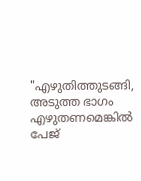"എഴുതിത്തുടങ്ങി, അടുത്ത ഭാഗം എഴുതണമെങ്കില്‍ പേജ്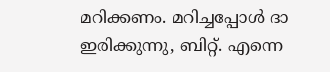മറിക്കണം. മറിച്ചപ്പോള്‍ ദാ ഇരിക്കുന്നു, ബിറ്റ്. എന്നെ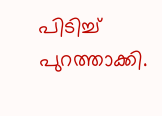പിടിച്ച് പുറത്താക്കി.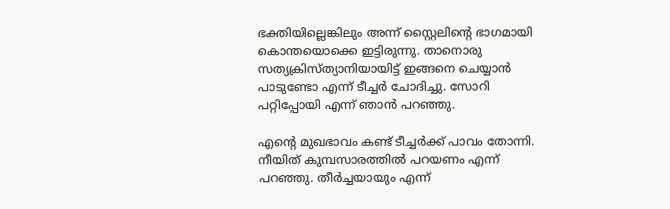ഭക്തിയില്ലെങ്കിലും അന്ന് സ്റ്റൈലിന്റെ ഭാഗമായി കൊന്തയൊക്കെ ഇട്ടിരുന്നു. താനൊരു സത്യക്രിസ്ത്യാനിയായിട്ട് ഇങ്ങനെ ചെയ്യാന്‍ പാടുണ്ടോ എന്ന് ടീച്ചര്‍ ചോദിച്ചു. സോറി പറ്റിപ്പോയി എന്ന് ഞാന്‍ പറഞ്ഞു.

എന്റെ മുഖഭാവം കണ്ട് ടീച്ചര്‍ക്ക് പാവം തോന്നി. നീയിത് കുമ്പസാരത്തില്‍ പറയണം എന്ന് പറഞ്ഞു. തീര്‍ച്ചയായും എന്ന്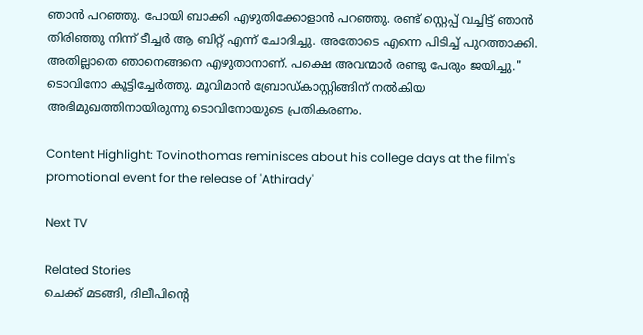ഞാന്‍ പറഞ്ഞു. പോയി ബാക്കി എഴുതിക്കോളാന്‍ പറഞ്ഞു. രണ്ട് സ്റ്റെപ്പ് വച്ചിട്ട് ഞാന്‍ തിരിഞ്ഞു നിന്ന് ടീച്ചര്‍ ആ ബിറ്റ് എന്ന് ചോദിച്ചു. അതോടെ എന്നെ പിടിച്ച് പുറത്താക്കി. അതില്ലാതെ ഞാനെങ്ങനെ എഴുതാനാണ്. പക്ഷെ അവന്മാര്‍ രണ്ടു പേരും ജയിച്ചു." ടൊവിനോ കൂട്ടിച്ചേർത്തു. മൂവിമാൻ ബ്രോഡ്കാസ്റ്റിങ്ങിന് നൽകിയ അഭിമുഖത്തിനായിരുന്നു ടൊവിനോയുടെ പ്രതികരണം.

Content Highlight: Tovinothomas reminisces about his college days at the film's promotional event for the release of 'Athirady'

Next TV

Related Stories
ചെക്ക് മടങ്ങി, ദിലീപിന്റെ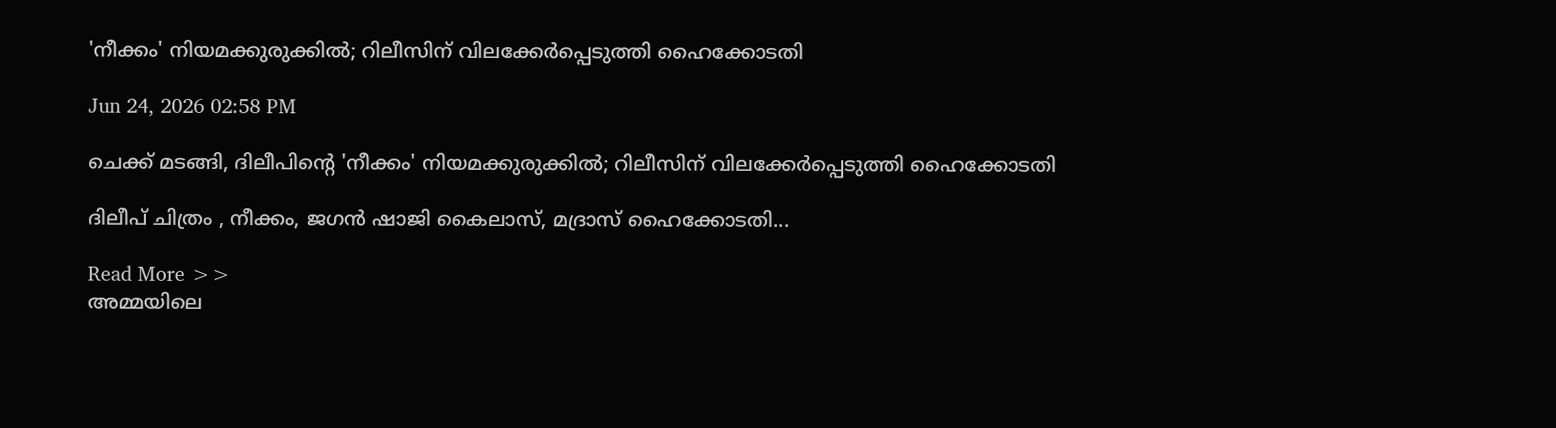'നീക്കം' നിയമക്കുരുക്കിൽ; റിലീസിന് വിലക്കേർപ്പെടുത്തി ഹൈക്കോടതി

Jun 24, 2026 02:58 PM

ചെക്ക് മടങ്ങി, ദിലീപിന്റെ 'നീക്കം' നിയമക്കുരുക്കിൽ; റിലീസിന് വിലക്കേർപ്പെടുത്തി ഹൈക്കോടതി

ദിലീപ് ചിത്രം , നീക്കം, ജഗന്‍ ഷാജി കൈലാസ്, മദ്രാസ് ഹൈക്കോടതി...

Read More >>
അമ്മയിലെ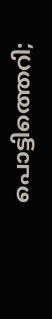പൊട്ടിത്തെറി;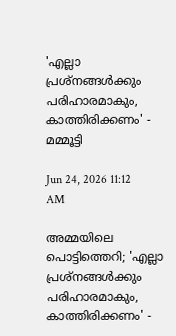'എല്ലാ പ്രശ്നങ്ങൾക്കും പരിഹാരമാകും, കാത്തിരിക്കണം' -  മമ്മൂട്ടി

Jun 24, 2026 11:12 AM

അമ്മയിലെ പൊട്ടിത്തെറി; 'എല്ലാ പ്രശ്നങ്ങൾക്കും പരിഹാരമാകും, കാത്തിരിക്കണം' -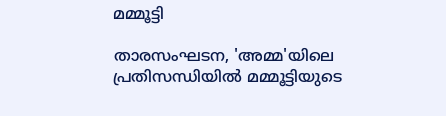മമ്മൂട്ടി

താരസംഘടന, 'അമ്മ'യിലെ പ്രതിസന്ധിയിൽ മമ്മൂട്ടിയുടെ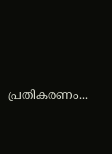പ്രതികരണം...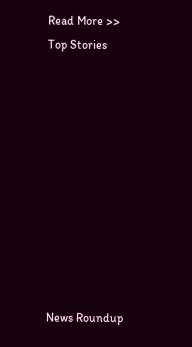Read More >>
Top Stories










News Roundup